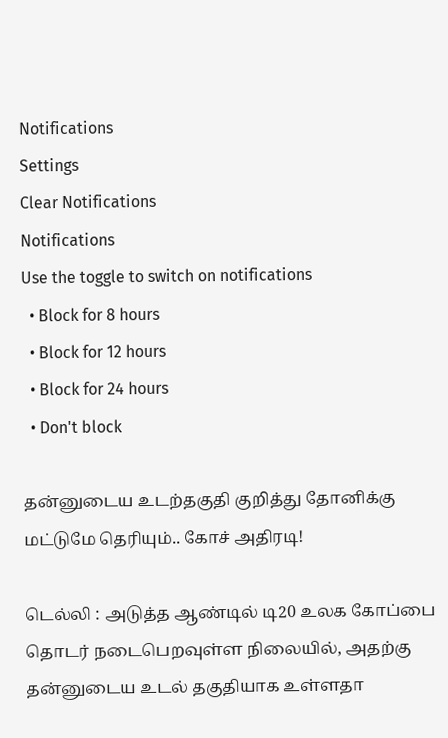Notifications
Settings
Clear Notifications
Notifications
Use the toggle to switch on notifications
  • Block for 8 hours
  • Block for 12 hours
  • Block for 24 hours
  • Don't block

தன்னுடைய உடற்தகுதி குறித்து தோனிக்கு மட்டுமே தெரியும்.. கோச் அதிரடி!

டெல்லி : அடுத்த ஆண்டில் டி20 உலக கோப்பை தொடர் நடைபெறவுள்ள நிலையில், அதற்கு தன்னுடைய உடல் தகுதியாக உள்ளதா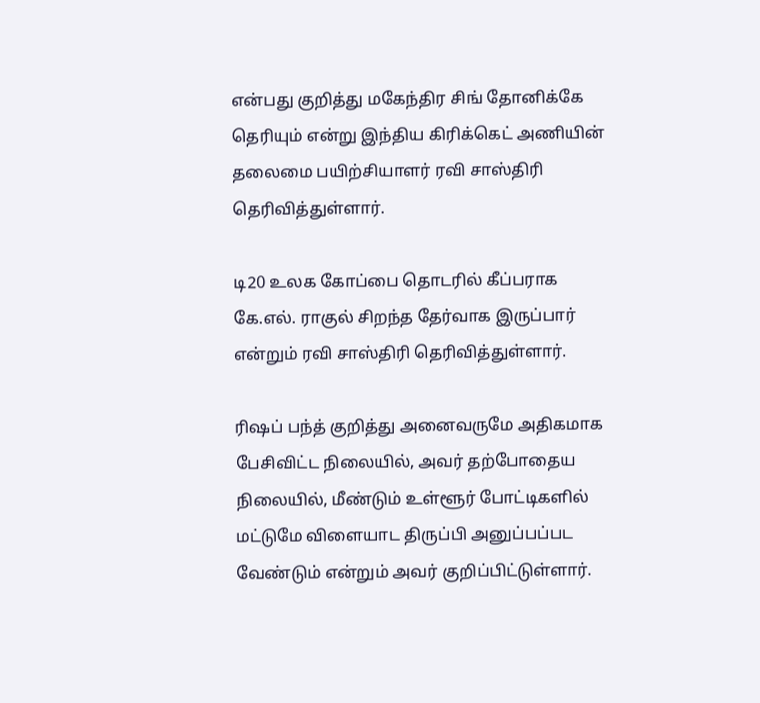என்பது குறித்து மகேந்திர சிங் தோனிக்கே தெரியும் என்று இந்திய கிரிக்கெட் அணியின் தலைமை பயிற்சியாளர் ரவி சாஸ்திரி தெரிவித்துள்ளார்.

டி20 உலக கோப்பை தொடரில் கீப்பராக கே.எல். ராகுல் சிறந்த தேர்வாக இருப்பார் என்றும் ரவி சாஸ்திரி தெரிவித்துள்ளார்.

ரிஷப் பந்த் குறித்து அனைவருமே அதிகமாக பேசிவிட்ட நிலையில், அவர் தற்போதைய நிலையில், மீண்டும் உள்ளூர் போட்டிகளில் மட்டுமே விளையாட திருப்பி அனுப்பப்பட வேண்டும் என்றும் அவர் குறிப்பிட்டுள்ளார்.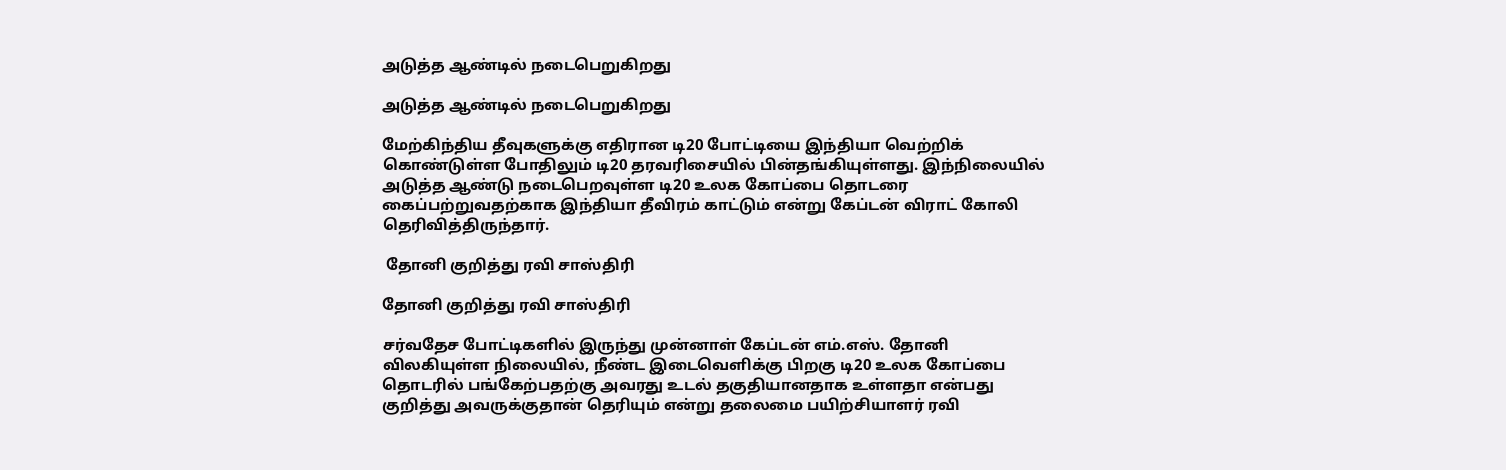அடுத்த ஆண்டில் நடைபெறுகிறது

அடுத்த ஆண்டில் நடைபெறுகிறது

மேற்கிந்திய தீவுகளுக்கு எதிரான டி20 போட்டியை இந்தியா வெற்றிக் கொண்டுள்ள போதிலும் டி20 தரவரிசையில் பின்தங்கியுள்ளது. இந்நிலையில் அடுத்த ஆண்டு நடைபெறவுள்ள டி20 உலக கோப்பை தொடரை கைப்பற்றுவதற்காக இந்தியா தீவிரம் காட்டும் என்று கேப்டன் விராட் கோலி தெரிவித்திருந்தார்.

 தோனி குறித்து ரவி சாஸ்திரி

தோனி குறித்து ரவி சாஸ்திரி

சர்வதேச போட்டிகளில் இருந்து முன்னாள் கேப்டன் எம்.எஸ். தோனி விலகியுள்ள நிலையில், நீண்ட இடைவெளிக்கு பிறகு டி20 உலக கோப்பை தொடரில் பங்கேற்பதற்கு அவரது உடல் தகுதியானதாக உள்ளதா என்பது குறித்து அவருக்குதான் தெரியும் என்று தலைமை பயிற்சியாளர் ரவி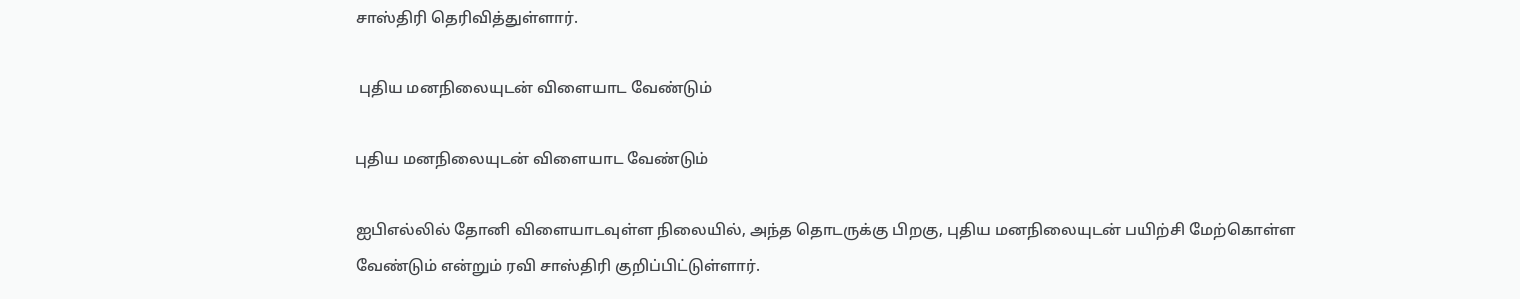சாஸ்திரி தெரிவித்துள்ளார்.

 புதிய மனநிலையுடன் விளையாட வேண்டும்

புதிய மனநிலையுடன் விளையாட வேண்டும்

ஐபிஎல்லில் தோனி விளையாடவுள்ள நிலையில், அந்த தொடருக்கு பிறகு, புதிய மனநிலையுடன் பயிற்சி மேற்கொள்ள வேண்டும் என்றும் ரவி சாஸ்திரி குறிப்பிட்டுள்ளார்.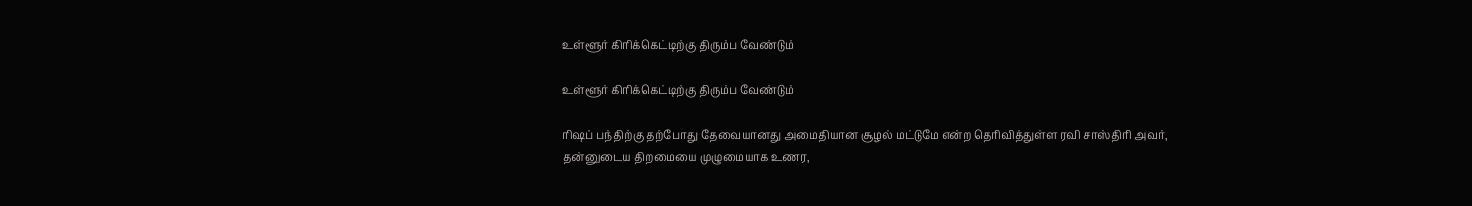உள்ளூர் கிரிக்கெட்டிற்கு திரும்ப வேண்டும்

உள்ளூர் கிரிக்கெட்டிற்கு திரும்ப வேண்டும்

ரிஷப் பந்திற்கு தற்போது தேவையானது அமைதியான சூழல் மட்டுமே என்ற தெரிவித்துள்ள ரவி சாஸ்திரி அவர், தன்னுடைய திறமையை முழுமையாக உணர,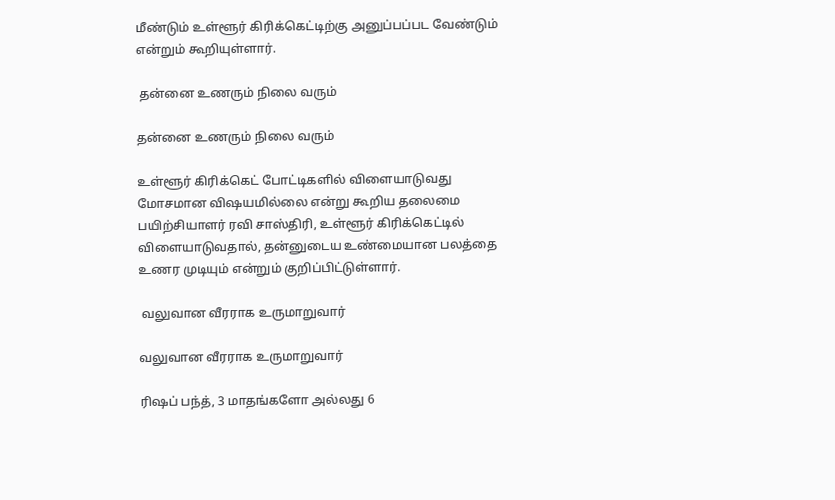மீண்டும் உள்ளூர் கிரிக்கெட்டிற்கு அனுப்பப்பட வேண்டும் என்றும் கூறியுள்ளார்.

 தன்னை உணரும் நிலை வரும்

தன்னை உணரும் நிலை வரும்

உள்ளூர் கிரிக்கெட் போட்டிகளில் விளையாடுவது மோசமான விஷயமில்லை என்று கூறிய தலைமை பயிற்சியாளர் ரவி சாஸ்திரி, உள்ளூர் கிரிக்கெட்டில் விளையாடுவதால், தன்னுடைய உண்மையான பலத்தை உணர முடியும் என்றும் குறிப்பிட்டுள்ளார்.

 வலுவான வீரராக உருமாறுவார்

வலுவான வீரராக உருமாறுவார்

ரிஷப் பந்த், 3 மாதங்களோ அல்லது 6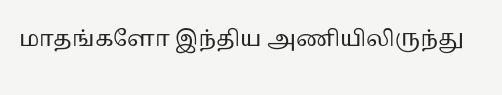மாதங்களோ இந்திய அணியிலிருந்து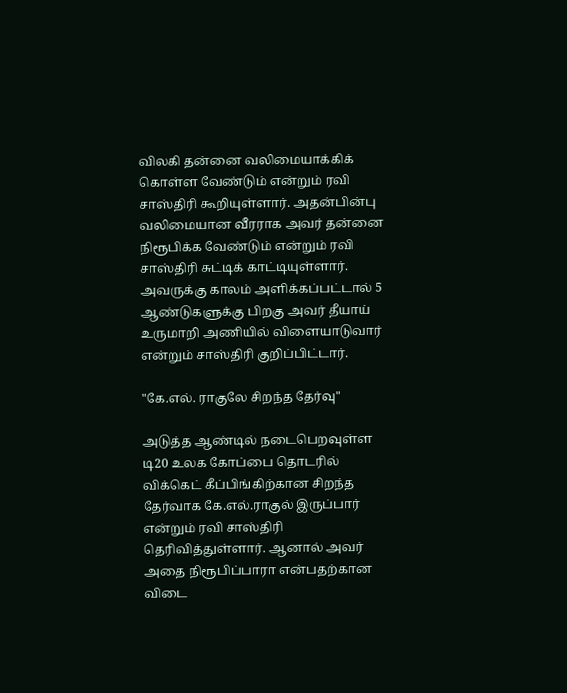விலகி தன்னை வலிமையாக்கிக் கொள்ள வேண்டும் என்றும் ரவி சாஸ்திரி கூறியுள்ளார். அதன்பின்பு வலிமையான வீரராக அவர் தன்னை நிரூபிக்க வேண்டும் என்றும் ரவி சாஸ்திரி சுட்டிக் காட்டியுள்ளார். அவருக்கு காலம் அளிக்கப்பட்டால் 5 ஆண்டுகளுக்கு பிறகு அவர் தீயாய் உருமாறி அணியில் விளையாடுவார் என்றும் சாஸ்திரி குறிப்பிட்டார்.

"கே.எல். ராகுலே சிறந்த தேர்வு"

அடுத்த ஆண்டில் நடைபெறவுள்ள டி20 உலக கோப்பை தொடரில் விக்கெட் கீப்பிங்கிற்கான சிறந்த தேர்வாக கே.எல்.ராகுல் இருப்பார் என்றும் ரவி சாஸ்திரி தெரிவித்துள்ளார். ஆனால் அவர் அதை நிரூபிப்பாரா என்பதற்கான விடை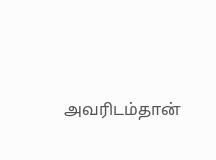அவரிடம்தான்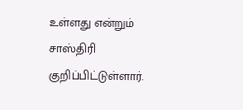உள்ளது என்றும் சாஸ்திரி குறிப்பிட்டுள்ளார்.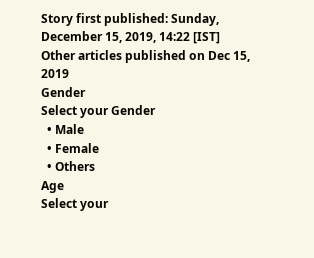Story first published: Sunday, December 15, 2019, 14:22 [IST]
Other articles published on Dec 15, 2019
Gender
Select your Gender
  • Male
  • Female
  • Others
Age
Select your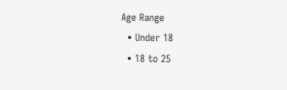Age Range
  • Under 18
  • 18 to 25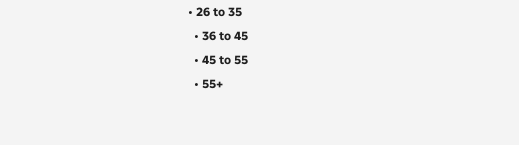• 26 to 35
  • 36 to 45
  • 45 to 55
  • 55+